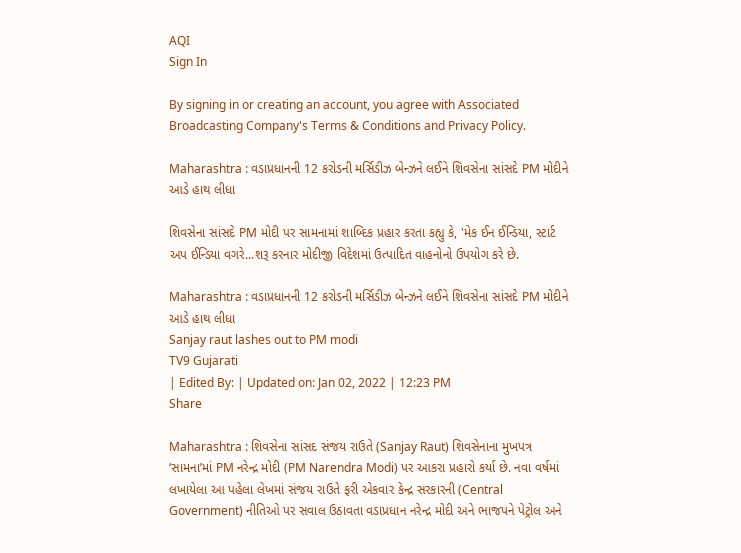AQI
Sign In

By signing in or creating an account, you agree with Associated Broadcasting Company's Terms & Conditions and Privacy Policy.

Maharashtra : વડાપ્રધાનની 12 કરોડની મર્સિડીઝ બેન્ઝને લઈને શિવસેના સાંસદે PM મોદીને આડે હાથ લીધા

શિવસેના સાંસદે PM મોદી પર સામનામાં શાબ્દિક પ્રહાર કરતા કહ્યુ કે, 'મેક ઈન ઈન્ડિયા, સ્ટાર્ટ અપ ઈન્ડિયા વગરે...શરૂ કરનાર મોદીજી વિદેશમાં ઉત્પાદિત વાહનોનો ઉપયોગ કરે છે.

Maharashtra : વડાપ્રધાનની 12 કરોડની મર્સિડીઝ બેન્ઝને લઈને શિવસેના સાંસદે PM મોદીને આડે હાથ લીધા
Sanjay raut lashes out to PM modi
TV9 Gujarati
| Edited By: | Updated on: Jan 02, 2022 | 12:23 PM
Share

Maharashtra : શિવસેના સાંસદ સંજય રાઉતે (Sanjay Raut) શિવસેનાના મુખપત્ર ‘સામના’માં PM નરેન્દ્ર મોદી (PM Narendra Modi) પર આકરા પ્રહારો કર્યા છે. નવા વર્ષમાં લખાયેલા આ પહેલા લેખમાં સંજય રાઉતે ફરી એકવાર કેન્દ્ર સરકારની (Central Government) નીતિઓ પર સવાલ ઉઠાવતા વડાપ્રધાન નરેન્દ્ર મોદી અને ભાજપને પેટ્રોલ અને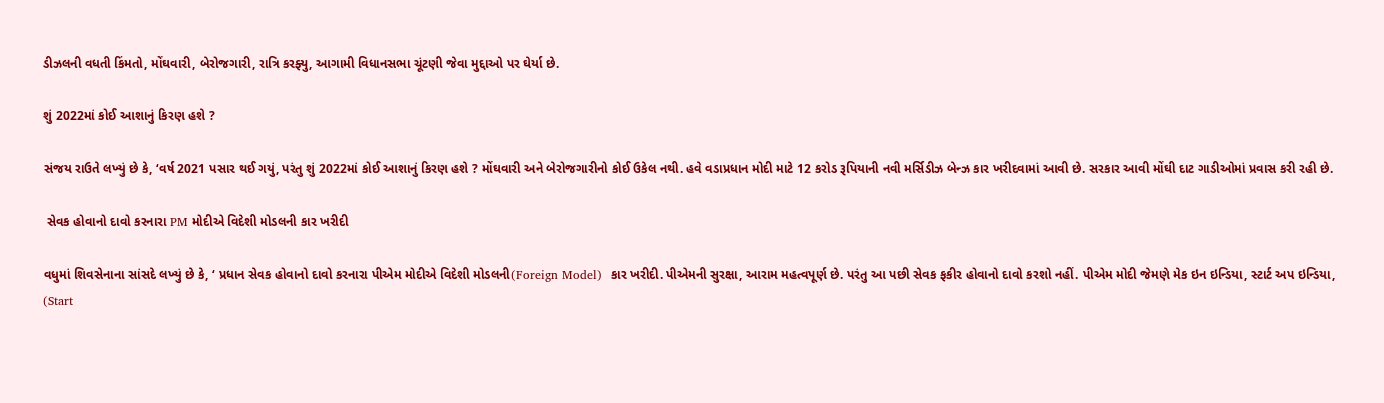ડીઝલની વધતી કિંમતો, મોંઘવારી, બેરોજગારી, રાત્રિ કરફ્યુ, આગામી વિધાનસભા ચૂંટણી જેવા મુદ્દાઓ પર ઘેર્યા છે.

શું 2022માં કોઈ આશાનું કિરણ હશે ?

સંજય રાઉતે લખ્યું છે કે, ‘વર્ષ 2021 પસાર થઈ ગયું, પરંતુ શું 2022માં કોઈ આશાનું કિરણ હશે ? મોંઘવારી અને બેરોજગારીનો કોઈ ઉકેલ નથી. હવે વડાપ્રધાન મોદી માટે 12 કરોડ રૂપિયાની નવી મર્સિડીઝ બેન્ઝ કાર ખરીદવામાં આવી છે. સરકાર આવી મોંઘી દાટ ગાડીઓમાં પ્રવાસ કરી રહી છે.

 સેવક હોવાનો દાવો કરનારા PM મોદીએ વિદેશી મોડલની કાર ખરીદી

વધુમાં શિવસેનાના સાંસદે લખ્યું છે કે, ‘ પ્રધાન સેવક હોવાનો દાવો કરનારા પીએમ મોદીએ વિદેશી મોડલની(Foreign Model)  કાર ખરીદી. પીએમની સુરક્ષા, આરામ મહત્વપૂર્ણ છે. પરંતુ આ પછી સેવક ફકીર હોવાનો દાવો કરશો નહીં. પીએમ મોદી જેમણે મેક ઇન ઇન્ડિયા, સ્ટાર્ટ અપ ઇન્ડિયા, (Start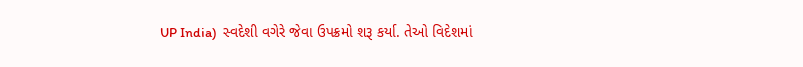UP India)  સ્વદેશી વગેરે જેવા ઉપક્રમો શરૂ કર્યા. તેઓ વિદેશમાં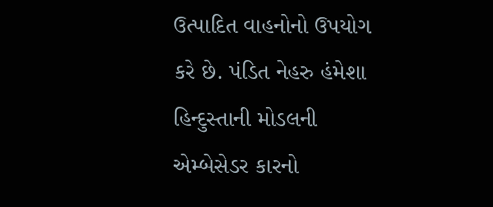ઉત્પાદિત વાહનોનો ઉપયોગ કરે છે. પંડિત નેહરુ હંમેશા હિન્દુસ્તાની મોડલની એમ્બેસેડર કારનો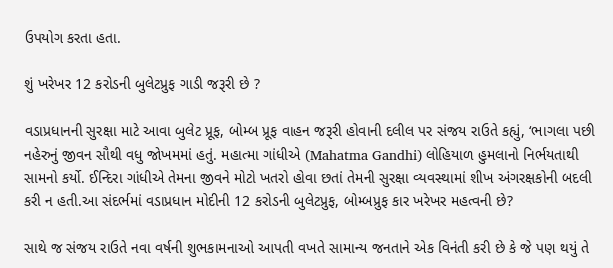ઉપયોગ કરતા હતા.

શું ખરેખર 12 કરોડની બુલેટપ્રુફ ગાડી જરૂરી છે ?

વડાપ્રધાનની સુરક્ષા માટે આવા બુલેટ પ્રૂફ, બોમ્બ પ્રૂફ વાહન જરૂરી હોવાની દલીલ પર સંજય રાઉતે કહ્યું, ‘ભાગલા પછી નહેરુનું જીવન સૌથી વધુ જોખમમાં હતું. મહાત્મા ગાંધીએ (Mahatma Gandhi) લોહિયાળ હુમલાનો નિર્ભયતાથી સામનો કર્યો. ઈન્દિરા ગાંધીએ તેમના જીવને મોટો ખતરો હોવા છતાં તેમની સુરક્ષા વ્યવસ્થામાં શીખ અંગરક્ષકોની બદલી કરી ન હતી.આ સંદર્ભમાં વડાપ્રધાન મોદીની 12 કરોડની બુલેટપ્રુફ, બોમ્બપ્રુફ કાર ખરેખર મહત્વની છે?

સાથે જ સંજય રાઉતે નવા વર્ષની શુભકામનાઓ આપતી વખતે સામાન્ય જનતાને એક વિનંતી કરી છે કે જે પણ થયું તે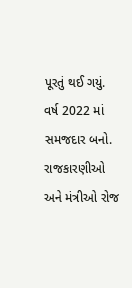પૂરતું થઈ ગયું. વર્ષ 2022 માં સમજદાર બનો. રાજકારણીઓ અને મંત્રીઓ રોજ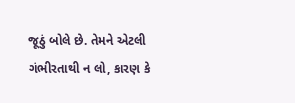જૂઠું બોલે છે. તેમને એટલી ગંભીરતાથી ન લો, કારણ કે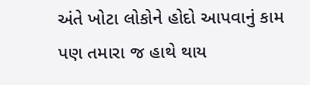અંતે ખોટા લોકોને હોદો આપવાનું કામ પણ તમારા જ હાથે થાય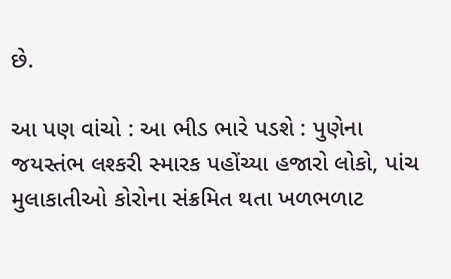છે.

આ પણ વાંચો : આ ભીડ ભારે પડશે : પુણેના જયસ્તંભ લશ્કરી સ્મારક પહોંચ્યા હજારો લોકો, પાંચ મુલાકાતીઓ કોરોના સંક્રમિત થતા ખળભળાટ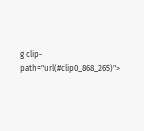g clip-path="url(#clip0_868_265)">